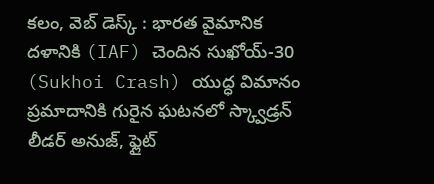కలం, వెబ్ డెస్క్ : భారత వైమానిక దళానికి (IAF) చెందిన సుఖోయ్-30 (Sukhoi Crash) యుద్ధ విమానం ప్రమాదానికి గురైన ఘటనలో స్క్వాడ్రన్ లీడర్ అనుజ్, ఫ్లైట్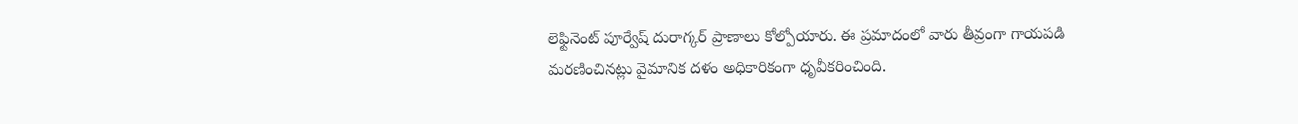లెఫ్టినెంట్ పూర్వేష్ దురాగ్కర్ ప్రాణాలు కోల్పోయారు. ఈ ప్రమాదంలో వారు తీవ్రంగా గాయపడి మరణించినట్లు వైమానిక దళం అధికారికంగా ధృవీకరించింది.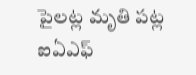పైలట్ల మృతి పట్ల ఐఏఎఫ్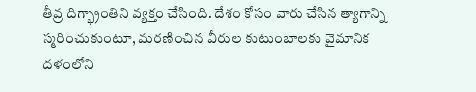తీవ్ర దిగ్భ్రాంతిని వ్యక్తం చేసింది. దేశం కోసం వారు చేసిన త్యాగాన్ని స్మరించుకుంటూ, మరణించిన వీరుల కుటుంబాలకు వైమానిక దళంలోని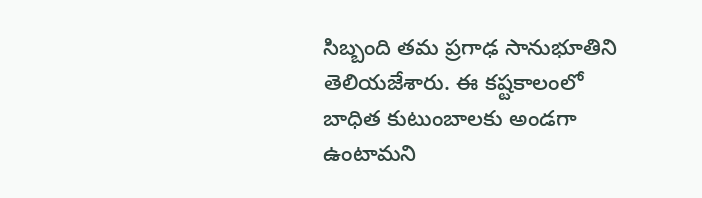సిబ్బంది తమ ప్రగాఢ సానుభూతిని తెలియజేశారు. ఈ కష్టకాలంలో బాధిత కుటుంబాలకు అండగా ఉంటామని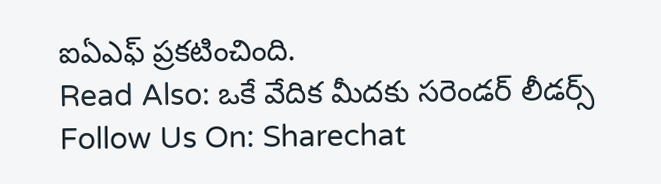ఐఏఎఫ్ ప్రకటించింది.
Read Also: ఒకే వేదిక మీదకు సరెండర్ లీడర్స్
Follow Us On: Sharechat